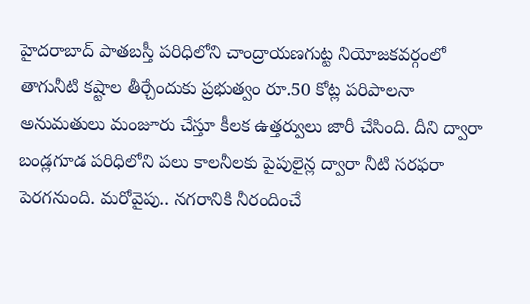హైదరాబాద్ పాతబస్తీ పరిధిలోని చాంద్రాయణగుట్ట నియోజకవర్గంలో తాగునీటి కష్టాల తీర్చేందుకు ప్రభుత్వం రూ.50 కోట్ల పరిపాలనా అనుమతులు మంజూరు చేస్తూ కీలక ఉత్తర్వులు జారీ చేసింది. దీని ద్వారా బండ్లగూడ పరిధిలోని పలు కాలనీలకు పైపులైన్ల ద్వారా నీటి సరఫరా పెరగనుంది. మరోవైపు.. నగరానికి నీరందించే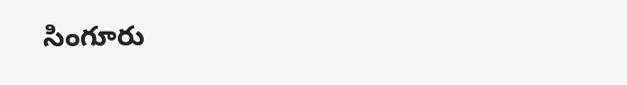సింగూరు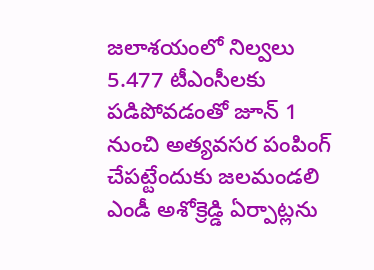జలాశయంలో నిల్వలు 5.477 టీఎంసీలకు పడిపోవడంతో జూన్ 1 నుంచి అత్యవసర పంపింగ్ చేపట్టేందుకు జలమండలి ఎండీ అశోక్రెడ్డి ఏర్పాట్లను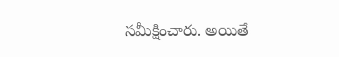సమీక్షించారు. అయితే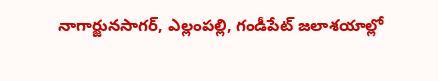నాగార్జునసాగర్, ఎల్లంపల్లి, గండీపేట్ జలాశయాల్లో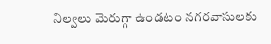నిల్వలు మెరుగ్గా ఉండటం నగరవాసులకు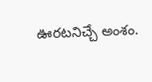ఊరటనిచ్చే అంశం.